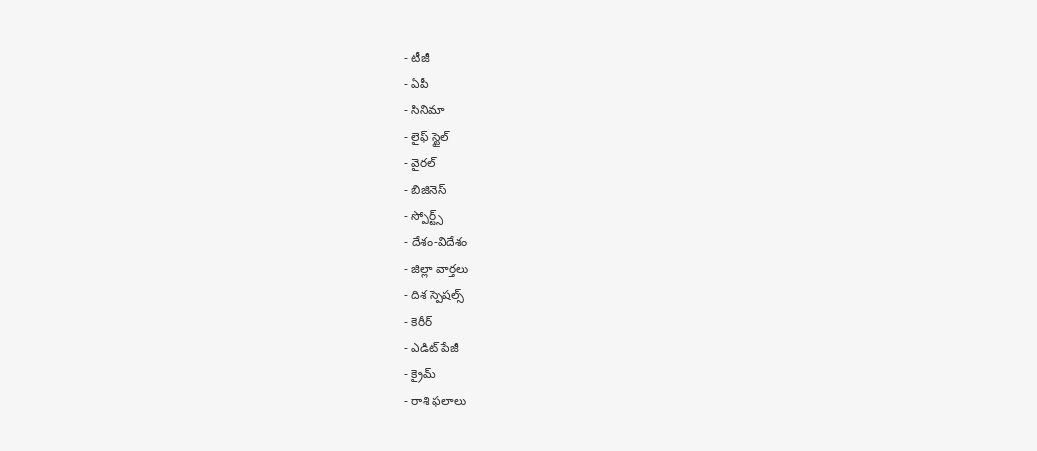- టీజీ
- ఏపీ
- సినిమా
- లైఫ్ స్టైల్
- వైరల్
- బిజినెస్
- స్పోర్ట్స్
- దేశం-విదేశం
- జిల్లా వార్తలు
- దిశ స్పెషల్స్
- కెరీర్
- ఎడిట్ పేజీ
- క్రైమ్
- రాశి ఫలాలు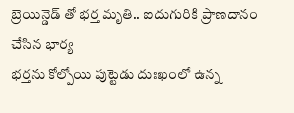బ్రెయిన్డెడ్ తో భర్త మృతి.. ఐదుగురికి ప్రాణదానం చేసిన భార్య
భర్తను కోల్పోయి పుట్టెడు దుఃఖంలో ఉన్న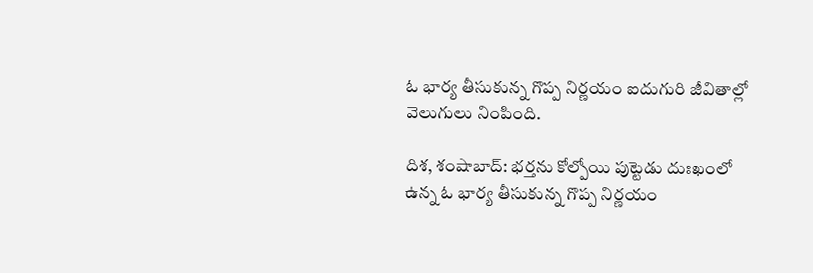ఓ భార్య తీసుకున్న గొప్ప నిర్ణయం ఐదుగురి జీవితాల్లో వెలుగులు నింపింది.

దిశ, శంషాబాద్: భర్తను కోల్పోయి పుట్టెడు దుఃఖంలో ఉన్న ఓ భార్య తీసుకున్న గొప్ప నిర్ణయం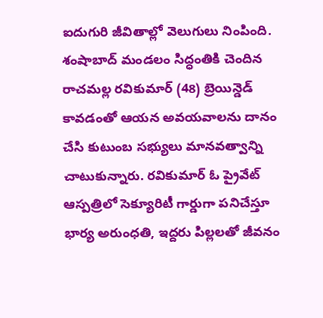ఐదుగురి జీవితాల్లో వెలుగులు నింపింది. శంషాబాద్ మండలం సిద్ధంతికి చెందిన రాచమల్ల రవికుమార్ (48) బ్రెయిన్డెడ్ కావడంతో ఆయన అవయవాలను దానం చేసి కుటుంబ సభ్యులు మానవత్వాన్ని చాటుకున్నారు. రవికుమార్ ఓ ప్రైవేట్ ఆస్పత్రిలో సెక్యూరిటీ గార్డుగా పనిచేస్తూ భార్య అరుంధతి, ఇద్దరు పిల్లలతో జీవనం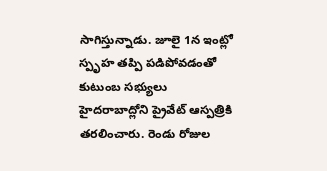సాగిస్తున్నాడు. జూలై 1న ఇంట్లో స్పృహ తప్పి పడిపోవడంతో కుటుంబ సభ్యులు హైదరాబాద్లోని ప్రైవేట్ ఆస్పత్రికి తరలించారు. రెండు రోజుల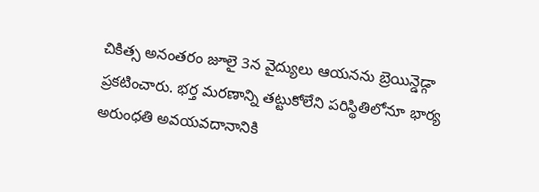చికిత్స అనంతరం జూలై 3న వైద్యులు ఆయనను బ్రెయిన్డెడ్గా ప్రకటించారు. భర్త మరణాన్ని తట్టుకోలేని పరిస్థితిలోనూ భార్య అరుంధతి అవయవదానానికి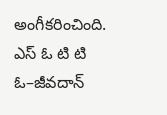అంగీకరించింది. ఎస్ ఓ టి టి ఓ–జీవదాన్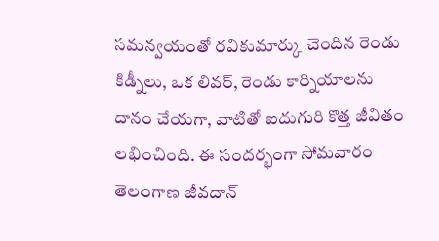సమన్వయంతో రవికుమార్కు చెందిన రెండు కిడ్నీలు, ఒక లివర్, రెండు కార్నియాలను దానం చేయగా, వాటితో ఐదుగురి కొత్త జీవితం లభించింది. ఈ సందర్భంగా సోమవారం తెలంగాణ జీవదాన్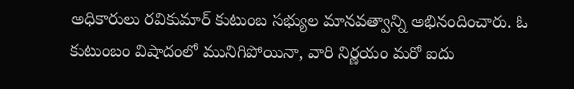అధికారులు రవికుమార్ కుటుంబ సభ్యుల మానవత్వాన్ని అభినందించారు. ఓ కుటుంబం విషాదంలో మునిగిపోయినా, వారి నిర్ణయం మరో ఐదు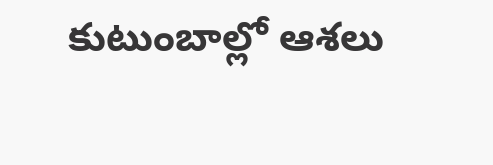కుటుంబాల్లో ఆశలు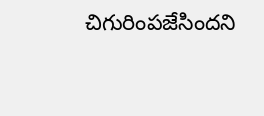చిగురింపజేసిందని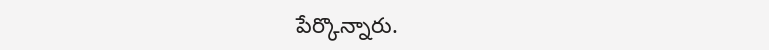పేర్కొన్నారు.